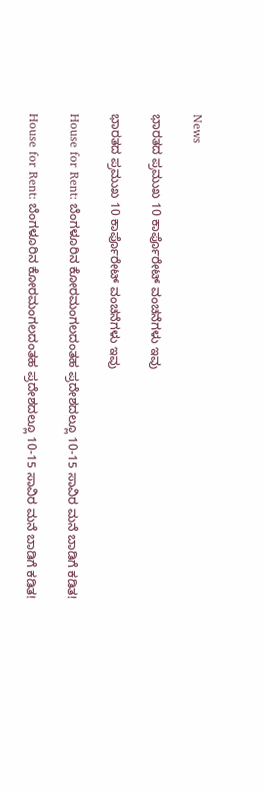News

ಭಾರತದ ಪ್ರಮುಖ 10 ಕಾರ್ಪೊರೇಟ್ ವಂಚನೆಗಳು ಇವು

ಭಾರತದ ಪ್ರಮುಖ 10 ಕಾರ್ಪೊರೇಟ್ ವಂಚನೆಗಳು ಇವು

House for Rent: ಬೆಂಗಳೂರಿನ ಕೋರಮಂಗಲದಂತಹ ಪ್ರದೇಶದಲ್ಲೂ 10-15 ಸಾವಿರ ಮನೆ ಬಾಡಿಗೆ ಕಡಿತ!

House for Rent: ಬೆಂಗಳೂರಿನ ಕೋರಮಂಗಲದಂತಹ ಪ್ರದೇಶದಲ್ಲೂ 10-15 ಸಾವಿರ ಮನೆ ಬಾಡಿಗೆ ಕಡಿತ!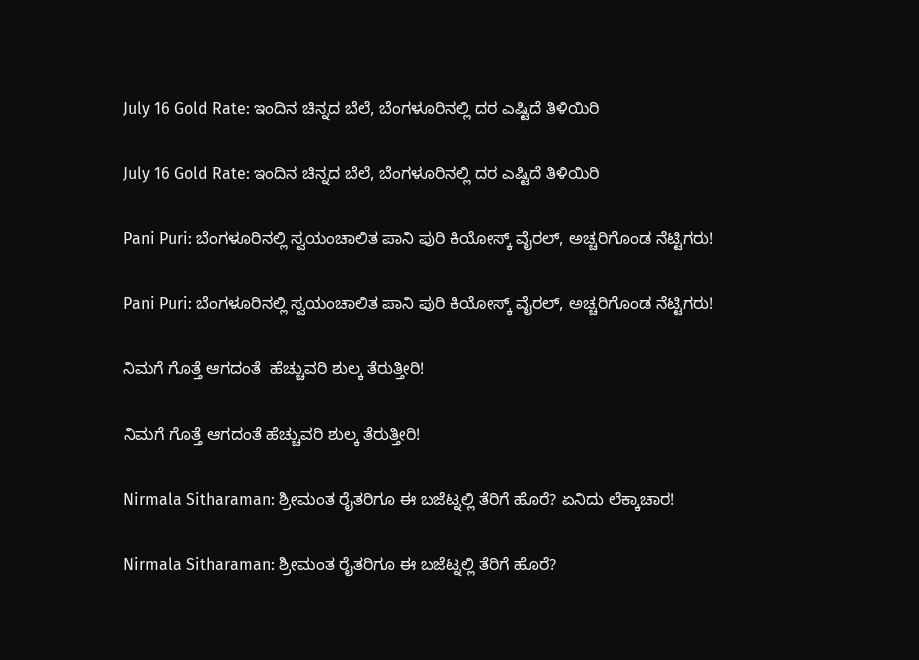July 16 Gold Rate: ಇಂದಿನ ಚಿನ್ನದ ಬೆಲೆ, ಬೆಂಗಳೂರಿನಲ್ಲಿ ದರ ಎಷ್ಟಿದೆ ತಿಳಿಯಿರಿ

July 16 Gold Rate: ಇಂದಿನ ಚಿನ್ನದ ಬೆಲೆ, ಬೆಂಗಳೂರಿನಲ್ಲಿ ದರ ಎಷ್ಟಿದೆ ತಿಳಿಯಿರಿ

Pani Puri: ಬೆಂಗಳೂರಿನಲ್ಲಿ ಸ್ವಯಂಚಾಲಿತ ಪಾನಿ ಪುರಿ ಕಿಯೋಸ್ಕ್ ವೈರಲ್, ಅಚ್ಚರಿಗೊಂಡ ನೆಟ್ಟಿಗರು!

Pani Puri: ಬೆಂಗಳೂರಿನಲ್ಲಿ ಸ್ವಯಂಚಾಲಿತ ಪಾನಿ ಪುರಿ ಕಿಯೋಸ್ಕ್ ವೈರಲ್, ಅಚ್ಚರಿಗೊಂಡ ನೆಟ್ಟಿಗರು!

ನಿಮಗೆ ಗೊತ್ತೆ ಆಗದಂತೆ  ಹೆಚ್ಚುವರಿ ಶುಲ್ಕ ತೆರುತ್ತೀರಿ!

ನಿಮಗೆ ಗೊತ್ತೆ ಆಗದಂತೆ ಹೆಚ್ಚುವರಿ ಶುಲ್ಕ ತೆರುತ್ತೀರಿ!

Nirmala Sitharaman: ಶ್ರೀಮಂತ ರೈತರಿಗೂ ಈ ಬಜೆಟ್ನಲ್ಲಿ ತೆರಿಗೆ ಹೊರೆ? ಏನಿದು ಲೆಕ್ಕಾಚಾರ!

Nirmala Sitharaman: ಶ್ರೀಮಂತ ರೈತರಿಗೂ ಈ ಬಜೆಟ್ನಲ್ಲಿ ತೆರಿಗೆ ಹೊರೆ?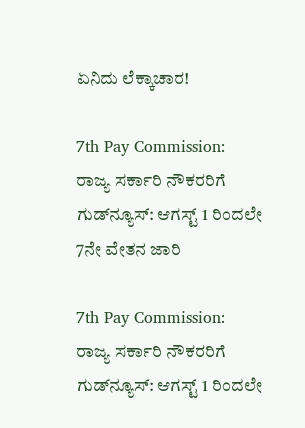ಏನಿದು ಲೆಕ್ಕಾಚಾರ!

7th Pay Commission: ರಾಜ್ಯ ಸರ್ಕಾರಿ ನೌಕರರಿಗೆ ಗುಡ್‌ನ್ಯೂಸ್‌: ಆಗಸ್ಟ್ 1 ರಿಂದಲೇ 7ನೇ ವೇತನ ಜಾರಿ

7th Pay Commission: ರಾಜ್ಯ ಸರ್ಕಾರಿ ನೌಕರರಿಗೆ ಗುಡ್‌ನ್ಯೂಸ್‌: ಆಗಸ್ಟ್ 1 ರಿಂದಲೇ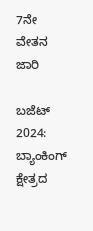7ನೇ ವೇತನ ಜಾರಿ

ಬಜೆಟ್ 2024: ಬ್ಯಾಂಕಿಂಗ್ ಕ್ಷೇತ್ರದ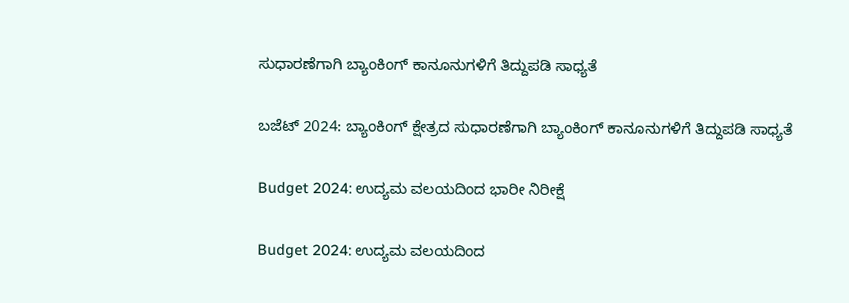ಸುಧಾರಣೆಗಾಗಿ ಬ್ಯಾಂಕಿಂಗ್ ಕಾನೂನುಗಳಿಗೆ ತಿದ್ದುಪಡಿ ಸಾಧ್ಯತೆ

ಬಜೆಟ್ 2024: ಬ್ಯಾಂಕಿಂಗ್ ಕ್ಷೇತ್ರದ ಸುಧಾರಣೆಗಾಗಿ ಬ್ಯಾಂಕಿಂಗ್ ಕಾನೂನುಗಳಿಗೆ ತಿದ್ದುಪಡಿ ಸಾಧ್ಯತೆ

Budget 2024: ಉದ್ಯಮ ವಲಯದಿಂದ ಭಾರೀ ನಿರೀಕ್ಷೆ

Budget 2024: ಉದ್ಯಮ ವಲಯದಿಂದ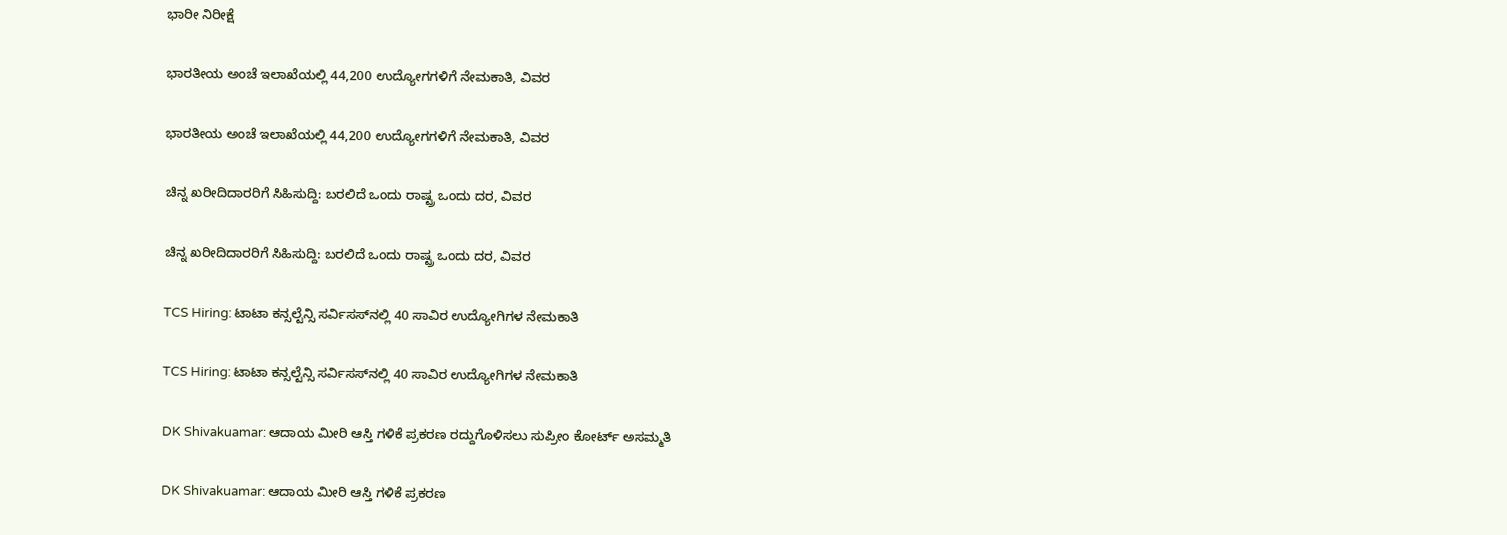ಭಾರೀ ನಿರೀಕ್ಷೆ

ಭಾರತೀಯ ಅಂಚೆ ಇಲಾಖೆಯಲ್ಲಿ 44,200 ಉದ್ಯೋಗಗಳಿಗೆ ನೇಮಕಾತಿ, ವಿವರ

ಭಾರತೀಯ ಅಂಚೆ ಇಲಾಖೆಯಲ್ಲಿ 44,200 ಉದ್ಯೋಗಗಳಿಗೆ ನೇಮಕಾತಿ, ವಿವರ

ಚಿನ್ನ ಖರೀದಿದಾರರಿಗೆ ಸಿಹಿಸುದ್ದಿ: ಬರಲಿದೆ ಒಂದು ರಾಷ್ಟ್ರ ಒಂದು ದರ, ವಿವರ

ಚಿನ್ನ ಖರೀದಿದಾರರಿಗೆ ಸಿಹಿಸುದ್ದಿ: ಬರಲಿದೆ ಒಂದು ರಾಷ್ಟ್ರ ಒಂದು ದರ, ವಿವರ

TCS Hiring: ಟಾಟಾ ಕನ್ಸಲ್ಟೆನ್ಸಿ ಸರ್ವಿಸಸ್‌ನಲ್ಲಿ 40 ಸಾವಿರ ಉದ್ಯೋಗಿಗಳ ನೇಮಕಾತಿ

TCS Hiring: ಟಾಟಾ ಕನ್ಸಲ್ಟೆನ್ಸಿ ಸರ್ವಿಸಸ್‌ನಲ್ಲಿ 40 ಸಾವಿರ ಉದ್ಯೋಗಿಗಳ ನೇಮಕಾತಿ

DK Shivakuamar: ಆದಾಯ ಮೀರಿ ಆಸ್ತಿ ಗಳಿಕೆ ಪ್ರಕರಣ ರದ್ದುಗೊಳಿಸಲು ಸುಪ್ರೀಂ ಕೋರ್ಟ್‌ ಅಸಮ್ಮತಿ

DK Shivakuamar: ಆದಾಯ ಮೀರಿ ಆಸ್ತಿ ಗಳಿಕೆ ಪ್ರಕರಣ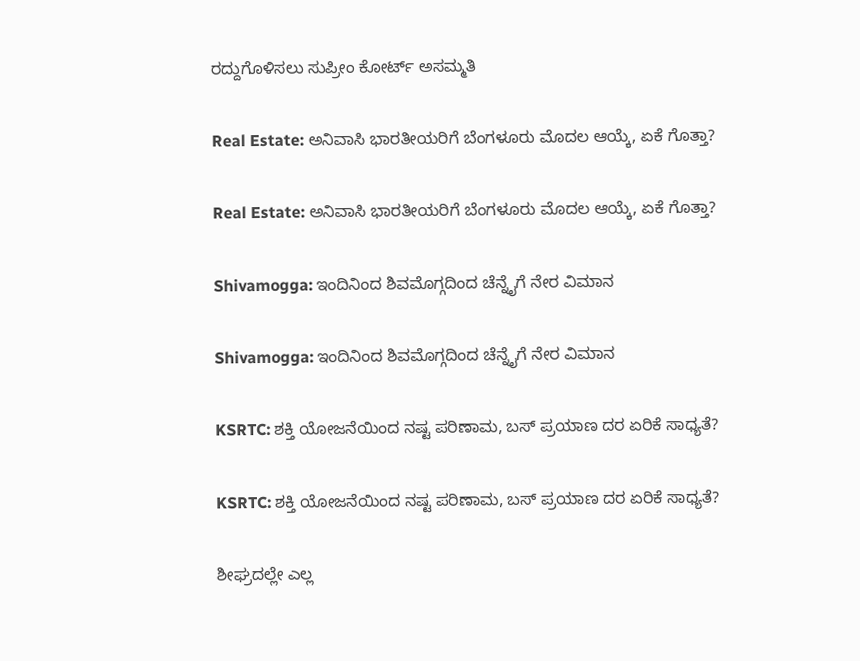ರದ್ದುಗೊಳಿಸಲು ಸುಪ್ರೀಂ ಕೋರ್ಟ್‌ ಅಸಮ್ಮತಿ

Real Estate: ಅನಿವಾಸಿ ಭಾರತೀಯರಿಗೆ ಬೆಂಗಳೂರು ಮೊದಲ ಆಯ್ಕೆ, ಏಕೆ ಗೊತ್ತಾ?

Real Estate: ಅನಿವಾಸಿ ಭಾರತೀಯರಿಗೆ ಬೆಂಗಳೂರು ಮೊದಲ ಆಯ್ಕೆ, ಏಕೆ ಗೊತ್ತಾ?

Shivamogga: ಇಂದಿನಿಂದ ಶಿವಮೊಗ್ಗದಿಂದ ಚೆನ್ನೈಗೆ ನೇರ ವಿಮಾನ

Shivamogga: ಇಂದಿನಿಂದ ಶಿವಮೊಗ್ಗದಿಂದ ಚೆನ್ನೈಗೆ ನೇರ ವಿಮಾನ

KSRTC: ಶಕ್ತಿ ಯೋಜನೆಯಿಂದ ನಷ್ಟ ಪರಿಣಾಮ, ಬಸ್‌ ಪ್ರಯಾಣ ದರ ಏರಿಕೆ ಸಾಧ್ಯತೆ?

KSRTC: ಶಕ್ತಿ ಯೋಜನೆಯಿಂದ ನಷ್ಟ ಪರಿಣಾಮ, ಬಸ್‌ ಪ್ರಯಾಣ ದರ ಏರಿಕೆ ಸಾಧ್ಯತೆ?

ಶೀಘ್ರದಲ್ಲೇ ಎಲ್ಲ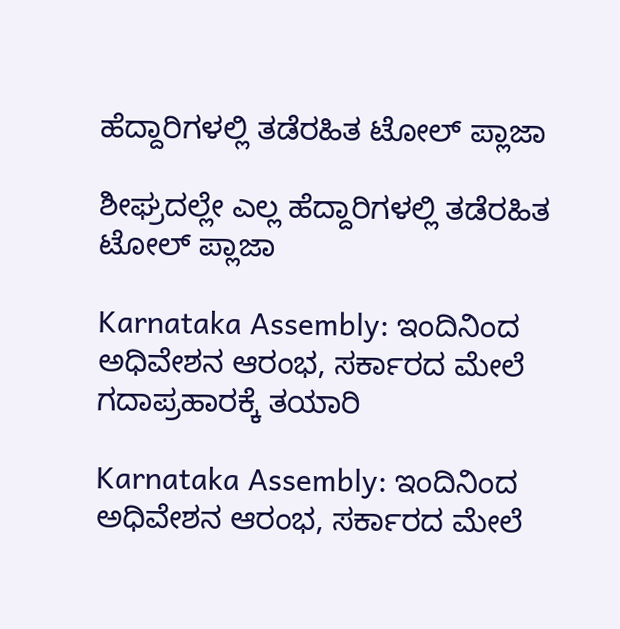ಹೆದ್ದಾರಿಗಳಲ್ಲಿ ತಡೆರಹಿತ ಟೋಲ್ ಪ್ಲಾಜಾ

ಶೀಘ್ರದಲ್ಲೇ ಎಲ್ಲ ಹೆದ್ದಾರಿಗಳಲ್ಲಿ ತಡೆರಹಿತ ಟೋಲ್ ಪ್ಲಾಜಾ

Karnataka Assembly: ಇಂದಿನಿಂದ ಅಧಿವೇಶನ ಆರಂಭ, ಸರ್ಕಾರದ ಮೇಲೆ ಗದಾಪ್ರಹಾರಕ್ಕೆ ತಯಾರಿ

Karnataka Assembly: ಇಂದಿನಿಂದ ಅಧಿವೇಶನ ಆರಂಭ, ಸರ್ಕಾರದ ಮೇಲೆ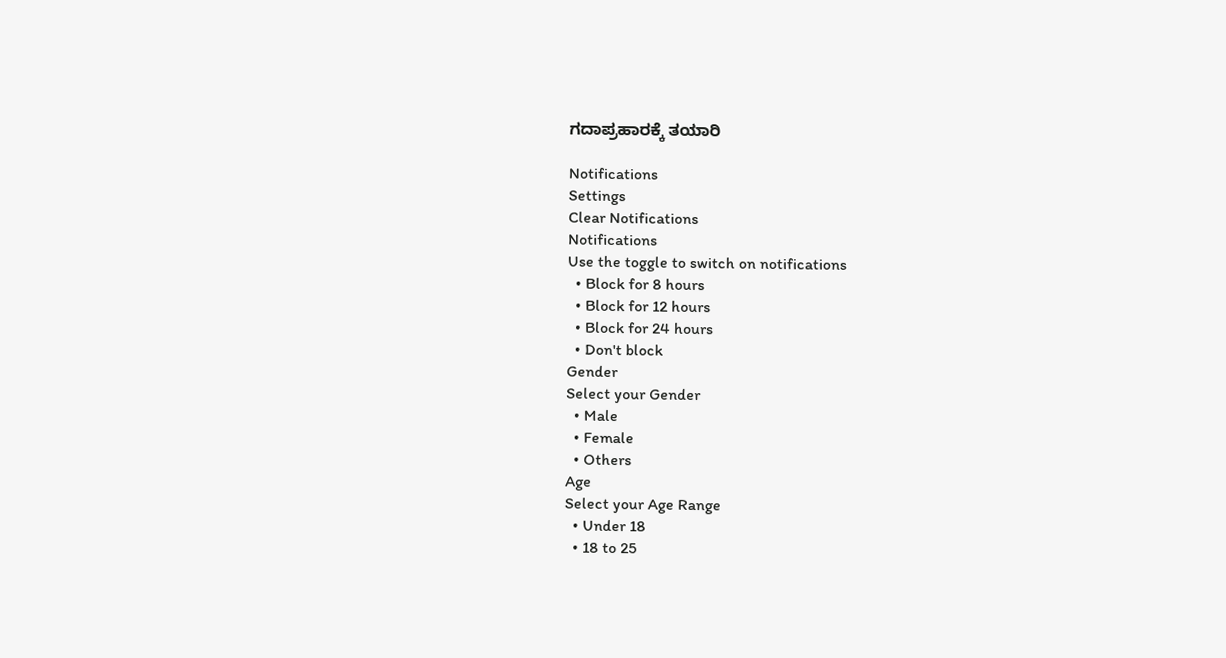ಗದಾಪ್ರಹಾರಕ್ಕೆ ತಯಾರಿ

Notifications
Settings
Clear Notifications
Notifications
Use the toggle to switch on notifications
  • Block for 8 hours
  • Block for 12 hours
  • Block for 24 hours
  • Don't block
Gender
Select your Gender
  • Male
  • Female
  • Others
Age
Select your Age Range
  • Under 18
  • 18 to 25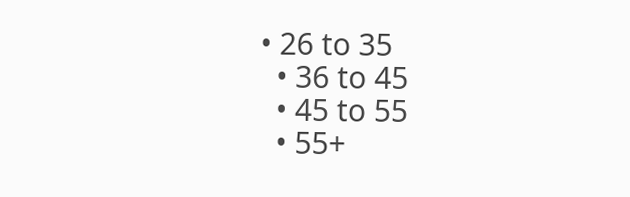• 26 to 35
  • 36 to 45
  • 45 to 55
  • 55+